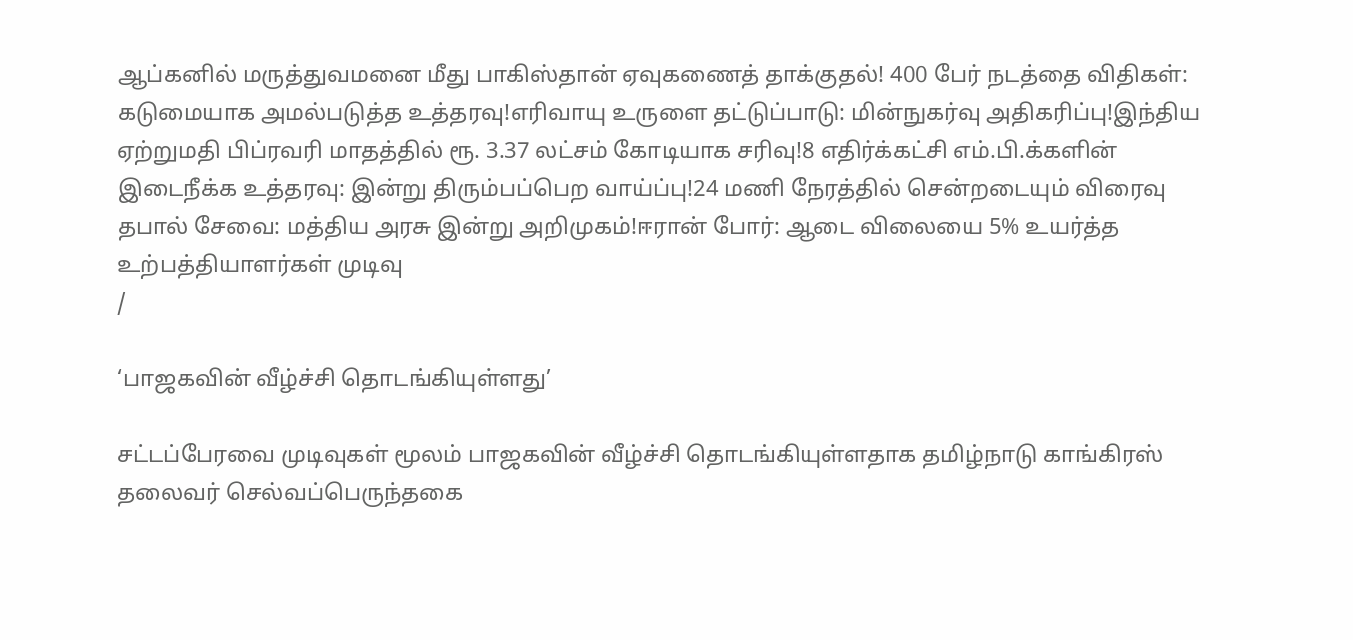ஆப்கனில் மருத்துவமனை மீது பாகிஸ்தான் ஏவுகணைத் தாக்குதல்! 400 பேர் நடத்தை விதிகள்: கடுமையாக அமல்படுத்த உத்தரவு!எரிவாயு உருளை தட்டுப்பாடு: மின்நுகர்வு அதிகரிப்பு!இந்திய ஏற்றுமதி பிப்ரவரி மாதத்தில் ரூ. 3.37 லட்சம் கோடியாக சரிவு!8 எதிர்க்கட்சி எம்.பி.க்களின் இடைநீக்க உத்தரவு: இன்று திரும்பப்பெற வாய்ப்பு!24 மணி நேரத்தில் சென்றடையும் விரைவு தபால் சேவை: மத்திய அரசு இன்று அறிமுகம்!ஈரான் போர்: ஆடை விலையை 5% உயர்த்த உற்பத்தியாளர்கள் முடிவு
/

‘பாஜகவின் வீழ்ச்சி தொடங்கியுள்ளது’

சட்டப்பேரவை முடிவுகள் மூலம் பாஜகவின் வீழ்ச்சி தொடங்கியுள்ளதாக தமிழ்நாடு காங்கிரஸ் தலைவர் செல்வப்பெருந்தகை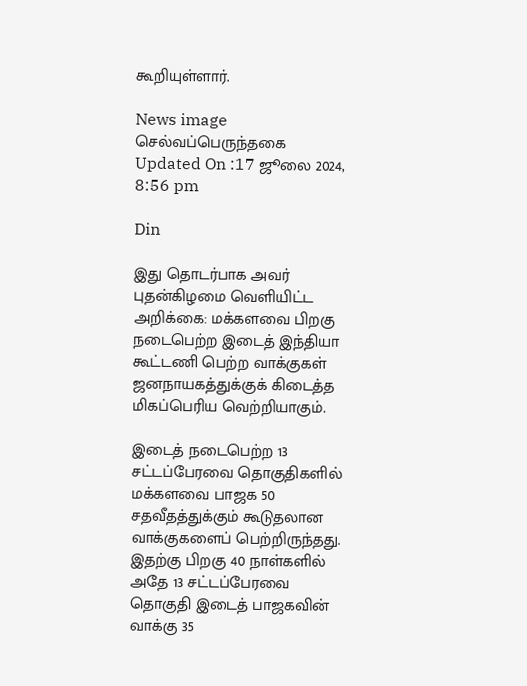கூறியுள்ளார்.

News image
செல்வப்பெருந்தகை
Updated On :17 ஜூலை 2024, 8:56 pm

Din

இது தொடர்பாக அவர் புதன்கிழமை வெளியிட்ட அறிக்கை: மக்களவை பிறகு நடைபெற்ற இடைத் இந்தியா கூட்டணி பெற்ற வாக்குகள் ஜனநாயகத்துக்குக் கிடைத்த மிகப்பெரிய வெற்றியாகும்.

இடைத் நடைபெற்ற 13 சட்டப்பேரவை தொகுதிகளில் மக்களவை பாஜக 50 சதவீதத்துக்கும் கூடுதலான வாக்குகளைப் பெற்றிருந்தது. இதற்கு பிறகு 40 நாள்களில் அதே 13 சட்டப்பேரவை தொகுதி இடைத் பாஜகவின் வாக்கு 35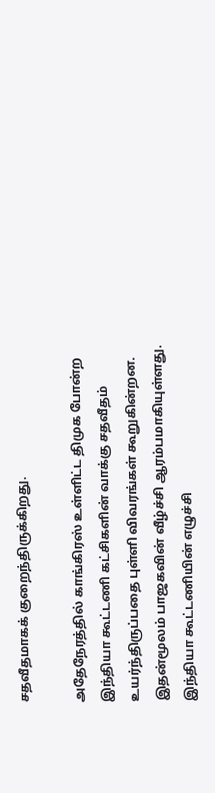சதவீதமாகக் குறைந்திருக்கிறது.

அதேநேரத்தில் காங்கிரஸ் உள்ளிட்ட திமுக போன்ற இந்தியா கூட்டணி கட்சிகளின் வாக்கு சதவீதம் உயர்ந்திருப்பதை புள்ளி விவரங்கள் கூறுகின்றன. இதன்மூலம் பாஜகவின் வீழ்ச்சி ஆரம்பமாகியுள்ளது. இந்தியா கூட்டணியின் எழுச்சி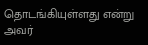தொடங்கியுள்ளது என்று அவர்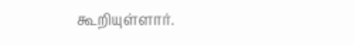கூறியுள்ளார்.